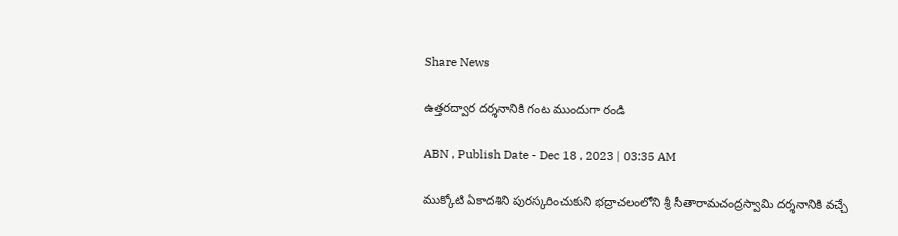Share News

ఉత్తరద్వార దర్శనానికి గంట ముందుగా రండి

ABN , Publish Date - Dec 18 , 2023 | 03:35 AM

ముక్కోటి ఏకాదశిని పురస్కరించుకుని భద్రాచలంలోని శ్రీ సీతారామచంద్రస్వామి దర్శనానికి వచ్చే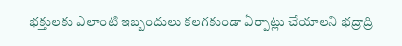భక్తులకు ఎలాంటి ఇబ్బందులు కలగకుండా ఏర్పాట్లు చేయాలని భద్రాద్రి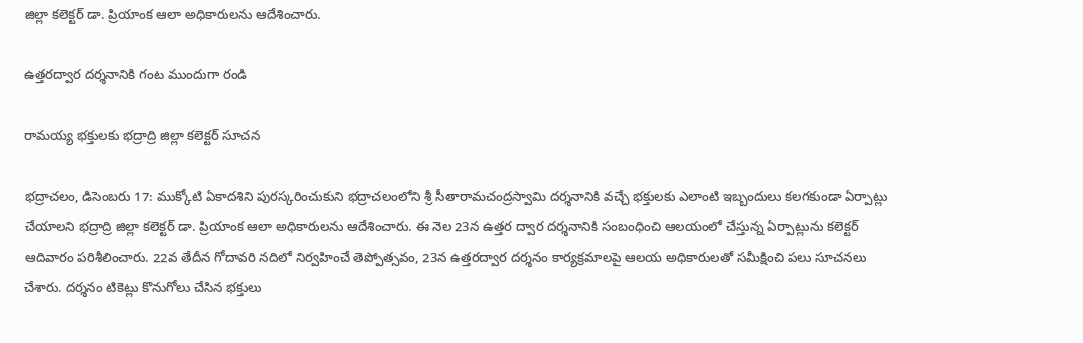జిల్లా కలెక్టర్‌ డా. ప్రియాంక ఆలా అధికారులను ఆదేశించారు.

ఉత్తరద్వార దర్శనానికి గంట ముందుగా రండి

రామయ్య భక్తులకు భద్రాద్రి జిల్లా కలెక్టర్‌ సూచన

భద్రాచలం, డిసెంబరు 17: ముక్కోటి ఏకాదశిని పురస్కరించుకుని భద్రాచలంలోని శ్రీ సీతారామచంద్రస్వామి దర్శనానికి వచ్చే భక్తులకు ఎలాంటి ఇబ్బందులు కలగకుండా ఏర్పాట్లు చేయాలని భద్రాద్రి జిల్లా కలెక్టర్‌ డా. ప్రియాంక ఆలా అధికారులను ఆదేశించారు. ఈ నెల 23న ఉత్తర ద్వార దర్శనానికి సంబంధించి ఆలయంలో చేస్తున్న ఏర్పాట్లును కలెక్టర్‌ ఆదివారం పరిశీలించారు. 22వ తేదీన గోదావరి నదిలో నిర్వహించే తెప్పోత్సవం, 23న ఉత్తరద్వార దర్శనం కార్యక్రమాలపై ఆలయ అధికారులతో సమీక్షించి పలు సూచనలు చేశారు. దర్శనం టికెట్లు కొనుగోలు చేసిన భక్తులు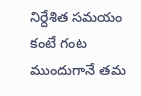నిర్దేశిత సమయం కంటే గంట ముందుగానే తమ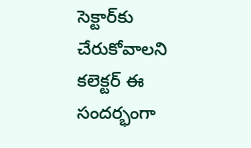సెక్టార్‌కు చేరుకోవాలని కలెక్టర్‌ ఈ సందర్భంగా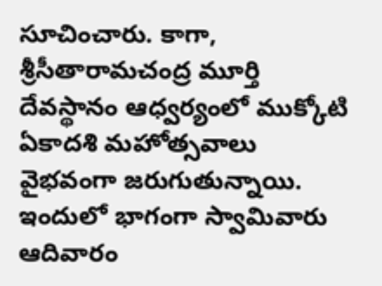సూచించారు. కాగా, శ్రీసీతారామచంద్ర మూర్తి దేవస్థానం ఆధ్వర్యంలో ముక్కోటి ఏకాదశి మహోత్సవాలు వైభవంగా జరుగుతున్నాయి. ఇందులో భాగంగా స్వామివారు ఆదివారం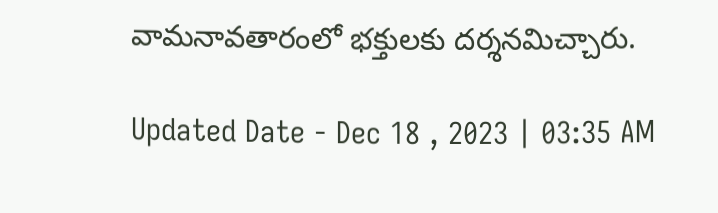వామనావతారంలో భక్తులకు దర్శనమిచ్చారు.

Updated Date - Dec 18 , 2023 | 03:35 AM